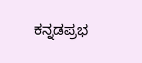ಕನ್ನಡಪ್ರಭ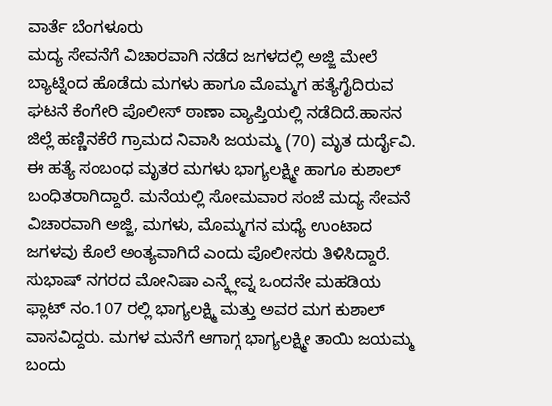ವಾರ್ತೆ ಬೆಂಗಳೂರು
ಮದ್ಯ ಸೇವನೆಗೆ ವಿಚಾರವಾಗಿ ನಡೆದ ಜಗಳದಲ್ಲಿ ಅಜ್ಜಿ ಮೇಲೆ ಬ್ಯಾಟ್ನಿಂದ ಹೊಡೆದು ಮಗಳು ಹಾಗೂ ಮೊಮ್ಮಗ ಹತ್ಯೆಗೈದಿರುವ ಘಟನೆ ಕೆಂಗೇರಿ ಪೊಲೀಸ್ ಠಾಣಾ ವ್ಯಾಪ್ತಿಯಲ್ಲಿ ನಡೆದಿದೆ.ಹಾಸನ ಜಿಲ್ಲೆ ಹಣ್ಣಿನಕೆರೆ ಗ್ರಾಮದ ನಿವಾಸಿ ಜಯಮ್ಮ (70) ಮೃತ ದುರ್ದೈವಿ. ಈ ಹತ್ಯೆ ಸಂಬಂಧ ಮೃತರ ಮಗಳು ಭಾಗ್ಯಲಕ್ಷ್ಮೀ ಹಾಗೂ ಕುಶಾಲ್ ಬಂಧಿತರಾಗಿದ್ದಾರೆ. ಮನೆಯಲ್ಲಿ ಸೋಮವಾರ ಸಂಜೆ ಮದ್ಯ ಸೇವನೆ ವಿಚಾರವಾಗಿ ಅಜ್ಜಿ, ಮಗಳು, ಮೊಮ್ಮಗನ ಮಧ್ಯೆ ಉಂಟಾದ ಜಗಳವು ಕೊಲೆ ಅಂತ್ಯವಾಗಿದೆ ಎಂದು ಪೊಲೀಸರು ತಿಳಿಸಿದ್ದಾರೆ.
ಸುಭಾಷ್ ನಗರದ ಮೋನಿಷಾ ಎನ್ಕ್ಲೇವ್ನ ಒಂದನೇ ಮಹಡಿಯ ಫ್ಲಾಟ್ ನಂ.107 ರಲ್ಲಿ ಭಾಗ್ಯಲಕ್ಷ್ಮಿ ಮತ್ತು ಅವರ ಮಗ ಕುಶಾಲ್ ವಾಸವಿದ್ದರು. ಮಗಳ ಮನೆಗೆ ಆಗಾಗ್ಗ ಭಾಗ್ಯಲಕ್ಷ್ಮೀ ತಾಯಿ ಜಯಮ್ಮ ಬಂದು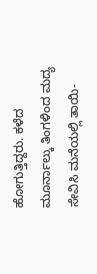ಹೋಗುತ್ತಿದ್ದರು. ಕಳೆದ ಮೂರ್ನಾಲ್ಕು ತಿಂಗಳಿಂದ ಮದ್ಯ ಸೇವಿಸಿ ಮನೆಯಲ್ಲಿ ತಾಯಿ-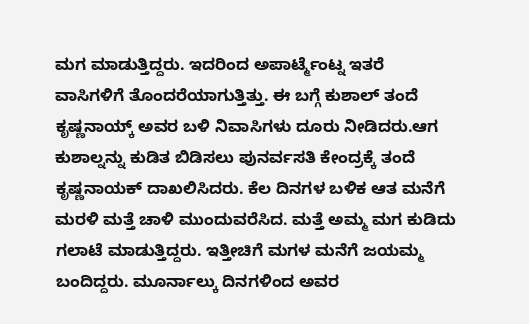ಮಗ ಮಾಡುತ್ತಿದ್ದರು. ಇದರಿಂದ ಅಪಾರ್ಟ್ಮೆಂಟ್ನ ಇತರೆ ವಾಸಿಗಳಿಗೆ ತೊಂದರೆಯಾಗುತ್ತಿತ್ತು. ಈ ಬಗ್ಗೆ ಕುಶಾಲ್ ತಂದೆ ಕೃಷ್ಣನಾಯ್ಕ್ ಅವರ ಬಳಿ ನಿವಾಸಿಗಳು ದೂರು ನೀಡಿದರು.ಆಗ ಕುಶಾಲ್ನನ್ನು ಕುಡಿತ ಬಿಡಿಸಲು ಪುನರ್ವಸತಿ ಕೇಂದ್ರಕ್ಕೆ ತಂದೆ ಕೃಷ್ಣನಾಯಕ್ ದಾಖಲಿಸಿದರು. ಕೆಲ ದಿನಗಳ ಬಳಿಕ ಆತ ಮನೆಗೆ ಮರಳಿ ಮತ್ತೆ ಚಾಳಿ ಮುಂದುವರೆಸಿದ. ಮತ್ತೆ ಅಮ್ಮ ಮಗ ಕುಡಿದು ಗಲಾಟೆ ಮಾಡುತ್ತಿದ್ದರು. ಇತ್ತೀಚಿಗೆ ಮಗಳ ಮನೆಗೆ ಜಯಮ್ಮ ಬಂದಿದ್ದರು. ಮೂರ್ನಾಲ್ಕು ದಿನಗಳಿಂದ ಅವರ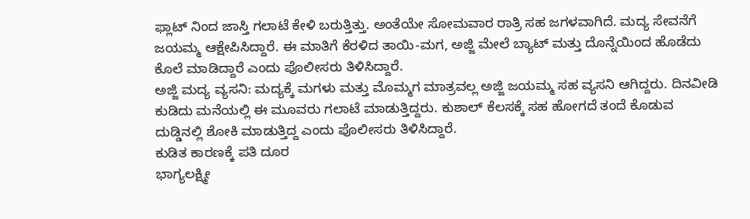ಫ್ಲಾಟ್ ನಿಂದ ಜಾಸ್ತಿ ಗಲಾಟೆ ಕೇಳಿ ಬರುತ್ತಿತ್ತು. ಅಂತೆಯೇ ಸೋಮವಾರ ರಾತ್ರಿ ಸಹ ಜಗಳವಾಗಿದೆ. ಮದ್ಯ ಸೇವನೆಗೆ ಜಯಮ್ಮ ಆಕ್ಷೇಪಿಸಿದ್ದಾರೆ. ಈ ಮಾತಿಗೆ ಕೆರಳಿದ ತಾಯಿ-ಮಗ, ಅಜ್ಜಿ ಮೇಲೆ ಬ್ಯಾಟ್ ಮತ್ತು ದೊನ್ನೆಯಿಂದ ಹೊಡೆದು ಕೊಲೆ ಮಾಡಿದ್ದಾರೆ ಎಂದು ಪೊಲೀಸರು ತಿಳಿಸಿದ್ದಾರೆ.
ಅಜ್ಜಿ ಮದ್ಯ ವ್ಯಸನಿ: ಮದ್ಯಕ್ಕೆ ಮಗಳು ಮತ್ತು ಮೊಮ್ಮಗ ಮಾತ್ರವಲ್ಲ ಅಜ್ಜಿ ಜಯಮ್ಮ ಸಹ ವ್ಯಸನಿ ಆಗಿದ್ದರು. ದಿನವೀಡಿ ಕುಡಿದು ಮನೆಯಲ್ಲಿ ಈ ಮೂವರು ಗಲಾಟೆ ಮಾಡುತ್ತಿದ್ದರು. ಕುಶಾಲ್ ಕೆಲಸಕ್ಕೆ ಸಹ ಹೋಗದೆ ತಂದೆ ಕೊಡುವ ದುಡ್ಡಿನಲ್ಲಿ ಶೋಕಿ ಮಾಡುತ್ತಿದ್ದ ಎಂದು ಪೊಲೀಸರು ತಿಳಿಸಿದ್ದಾರೆ.
ಕುಡಿತ ಕಾರಣಕ್ಕೆ ಪತಿ ದೂರ
ಭಾಗ್ಯಲಕ್ಷ್ಮೀ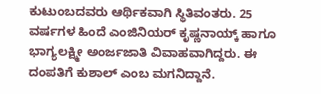ಕುಟುಂಬದವರು ಆರ್ಥಿಕವಾಗಿ ಸ್ಥಿತಿವಂತರು. 25 ವರ್ಷಗಳ ಹಿಂದೆ ಎಂಜಿನಿಯರ್ ಕೃಷ್ಣನಾಯ್ಕ್ ಹಾಗೂ ಭಾಗ್ಯಲಕ್ಷ್ಮೀ ಅಂರ್ಜಜಾತಿ ವಿವಾಹವಾಗಿದ್ದರು. ಈ ದಂಪತಿಗೆ ಕುಶಾಲ್ ಎಂಬ ಮಗನಿದ್ದಾನೆ.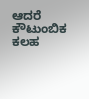ಆದರೆ ಕೌಟುಂಬಿಕ ಕಲಹ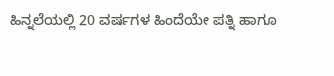ಹಿನ್ನಲೆಯಲ್ಲಿ 20 ವರ್ಷಗಳ ಹಿಂದೆಯೇ ಪತ್ನಿ ಹಾಗೂ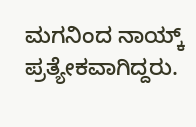ಮಗನಿಂದ ನಾಯ್ಕ್ ಪ್ರತ್ಯೇಕವಾಗಿದ್ದರು.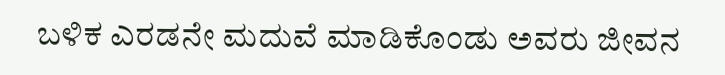ಬಳಿಕ ಎರಡನೇ ಮದುವೆ ಮಾಡಿಕೊಂಡು ಅವರು ಜೀವನ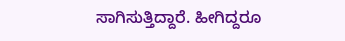ಸಾಗಿಸುತ್ತಿದ್ದಾರೆ. ಹೀಗಿದ್ದರೂ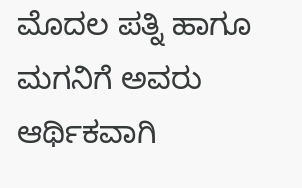ಮೊದಲ ಪತ್ನಿ ಹಾಗೂ ಮಗನಿಗೆ ಅವರು ಆರ್ಥಿಕವಾಗಿ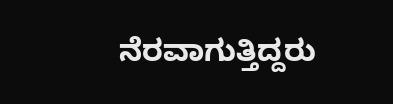ನೆರವಾಗುತ್ತಿದ್ದರು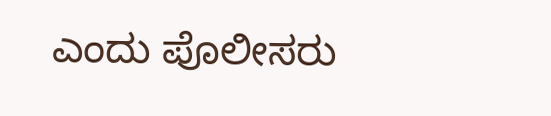ಎಂದು ಪೊಲೀಸರು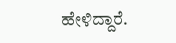ಹೇಳಿದ್ದಾರೆ.